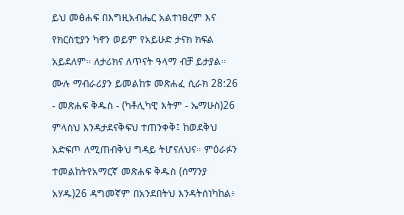ይህ መፅሐፍ በእግዚአብሔር አልተነፀረም እና የክርስቲያን ካኖን ወይም የአይሁድ ታናክ ክፍል አይደለም። ለታሪክና ለጥናት ዓላማ ብቻ ይታያል። ሙሉ ማብራሪያን ይመልከቱ መጽሐፈ ሲራክ 28:26 - መጽሐፍ ቅዱስ - (ካቶሊካዊ እትም - ኤማሁስ)26 ምላስህ እንዳታደናቅፍህ ተጠንቀቅ፤ ከወደቅህ አድፍጦ ለሚጠብቅህ ግዳይ ትሆናለህና። ምዕራፉን ተመልከትየአማርኛ መጽሐፍ ቅዱስ (ሰማንያ አሃዱ)26 ዳግመኛም በአንደበትህ እንዳትሰነካከል፥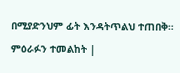በሚያድንህም ፊት እንዳትጥልህ ተጠበቅ። ምዕራፉን ተመልከት |